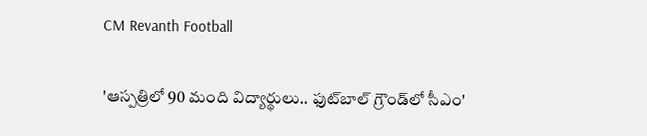CM Revanth Football

'ఆస్ప‌త్రిలో 90 మంది విద్యార్థులు.. ఫుట్‌బాల్ గ్రౌండ్‌లో సీఎం'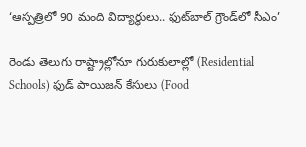‘ఆస్ప‌త్రిలో 90 మంది విద్యార్థులు.. ఫుట్‌బాల్ గ్రౌండ్‌లో సీఎం’

రెండు తెలుగు రాష్ట్రాల్లోనూ గురుకులాల్లో (Residential Schools) ఫుడ్ పాయిజ‌న్ కేసులు (Food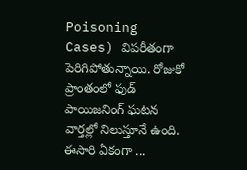Poisoning Cases) విప‌రీతంగా పెరిగిపోతున్నాయి. రోజుకో ప్రాంతంలో ఫుడ్ పాయిజ‌నింగ్ ఘ‌ట‌న వార్త‌ల్లో నిలుస్తూనే ఉంది. ఈసారి ఏకంగా ...